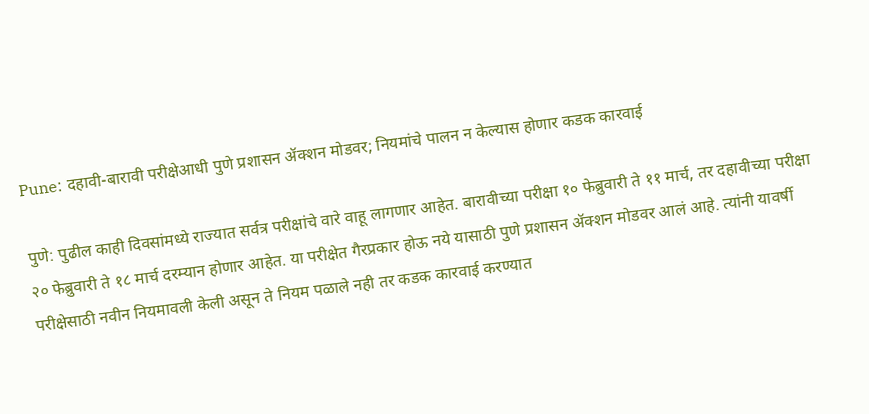Pune: दहावी-बारावी परीक्षेआधी पुणे प्रशासन ॲक्शन मोडवर; नियमांचे पालन न केल्यास होणार कडक कारवाई

पुणे: पुढील काही दिवसांमध्ये राज्यात सर्वत्र परीक्षांचे वारे वाहू लागणार आहेत. बारावीच्या परीक्षा १० फेब्रुवारी ते ११ मार्च, तर दहावीच्या परीक्षा २० फेब्रुवारी ते १८ मार्च दरम्यान होणार आहेत. या परीक्षेत गैरप्रकार होऊ नये यासाठी पुणे प्रशासन ॲक्शन मोडवर आलं आहे. त्यांनी यावर्षी परीक्षेसाठी नवीन नियमावली केली असून ते नियम पळाले नही तर कडक कारवाई करण्यात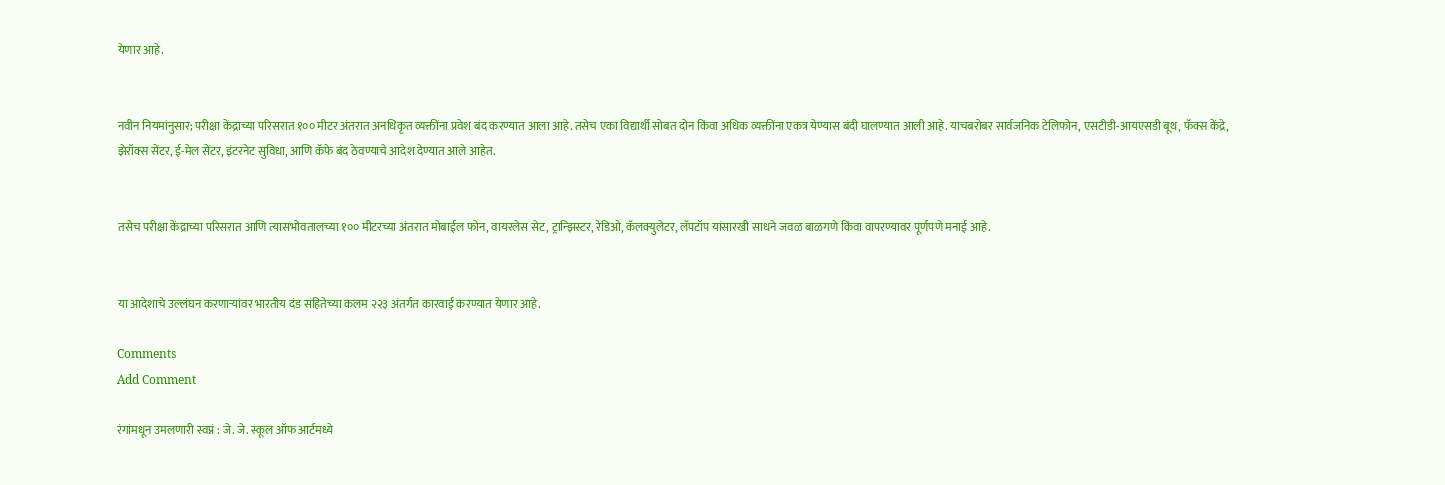येणार आहे.


नवीन नियमांनुसार; परीक्षा केंद्राच्या परिसरात १०० मीटर अंतरात अनधिकृत व्यक्तींना प्रवेश बंद करण्यात आला आहे. तसेच एका विद्यार्थी सोबत दोन किंवा अधिक व्यक्तींना एकत्र येण्यास बंदी घालण्यात आली आहे. याचबरोबर सार्वजनिक टेलिफोन, एसटीडी-आयएसडी बूथ, फॅक्स केंद्रे, झेरॉक्स सेंटर, ई-मेल सेंटर, इंटरनेट सुविधा, आणि कॅफे बंद ठेवण्याचे आदेश देण्यात आले आहेत.


तसेच परीक्षा केंद्राच्या परिसरात आणि त्यासभोवतालच्या १०० मीटरच्या अंतरात मोबाईल फोन, वायरलेस सेट, ट्रान्झिस्टर, रेडिओ, कॅलक्युलेटर, लॅपटॉप यांसारखी साधने जवळ बाळगणे किंवा वापरण्यावर पूर्णपणे मनाई आहे.


या आदेशाचे उल्लंघन करणाऱ्यांवर भारतीय दंड संहितेच्या कलम २२३ अंतर्गत कारवाई करण्यात येणार आहे.

Comments
Add Comment

रंगांमधून उमलणारी स्वप्नं : जे. जे. स्कूल ऑफ आर्टमध्ये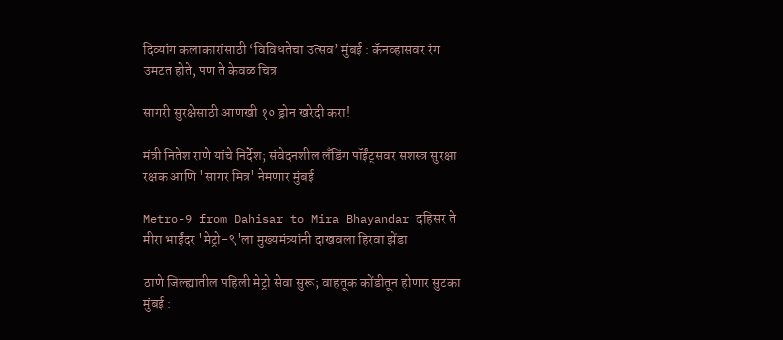दिव्यांग कलाकारांसाठी ‘विविधतेचा उत्सव’ मुंबई : कॅनव्हासवर रंग उमटत होते, पण ते केवळ चित्र

सागरी सुरक्षेसाठी आणखी १० ड्रोन खरेदी करा!

मंत्री नितेश राणे यांचे निर्देश; संवेदनशील लँडिंग पॉईंट्सवर सशस्त्र सुरक्षा रक्षक आणि 'सागर मित्र' नेमणार मुंबई

Metro-9 from Dahisar to Mira Bhayandar दहिसर ते मीरा भाईंदर 'मेट्रो-९'ला मुख्यमंत्र्यांनी दाखवला हिरवा झेंडा

ठाणे जिल्ह्यातील पहिली मेट्रो सेवा सुरू; वाहतूक कोंडीतून होणार सुटका मुंबई :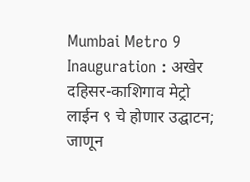Mumbai Metro 9 Inauguration : अखेर दहिसर-काशिगाव मेट्रो लाईन ९ चे होणार उद्घाटन; जाणून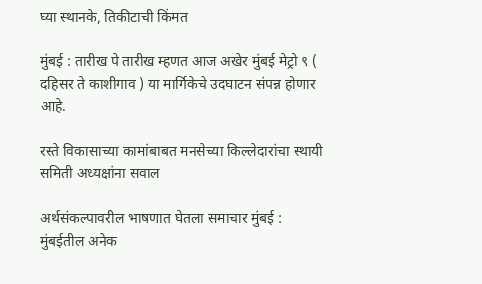घ्या स्थानके, तिकीटाची किंमत

मुंबई : तारीख पे तारीख म्हणत आज अखेर मुंबई मेट्रो ९ ( दहिसर ते काशीगाव ) या मार्गिकेचे उदघाटन संपन्न होणार आहे.

रस्ते विकासाच्या कामांबाबत मनसेच्या किल्लेदारांचा स्थायी समिती अध्यक्षांना सवाल

अर्थसंकल्पावरील भाषणात घेतला समाचार मुंबई : मुंबईतील अनेक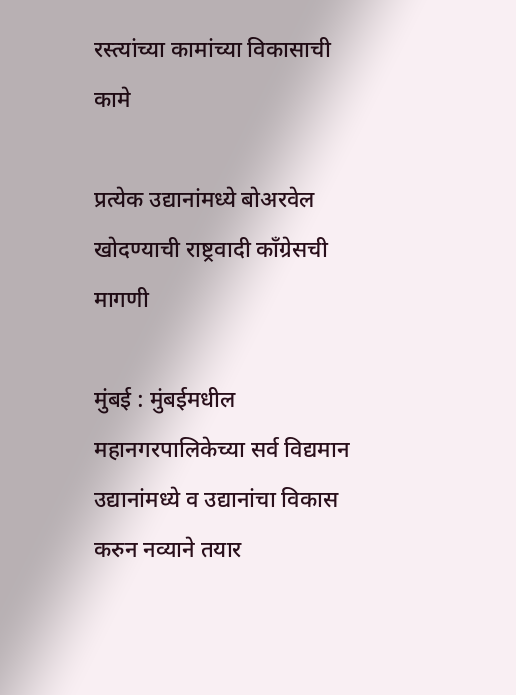रस्त्यांच्या कामांच्या विकासाची कामे

प्रत्येक उद्यानांमध्ये बोअरवेल खोदण्याची राष्ट्रवादी काँग्रेसची मागणी

मुंबई : मुंबईमधील महानगरपालिकेच्या सर्व विद्यमान उद्यानांमध्ये व उद्यानांचा विकास करुन नव्याने तयार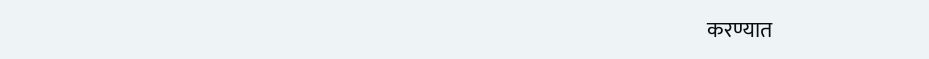करण्यात